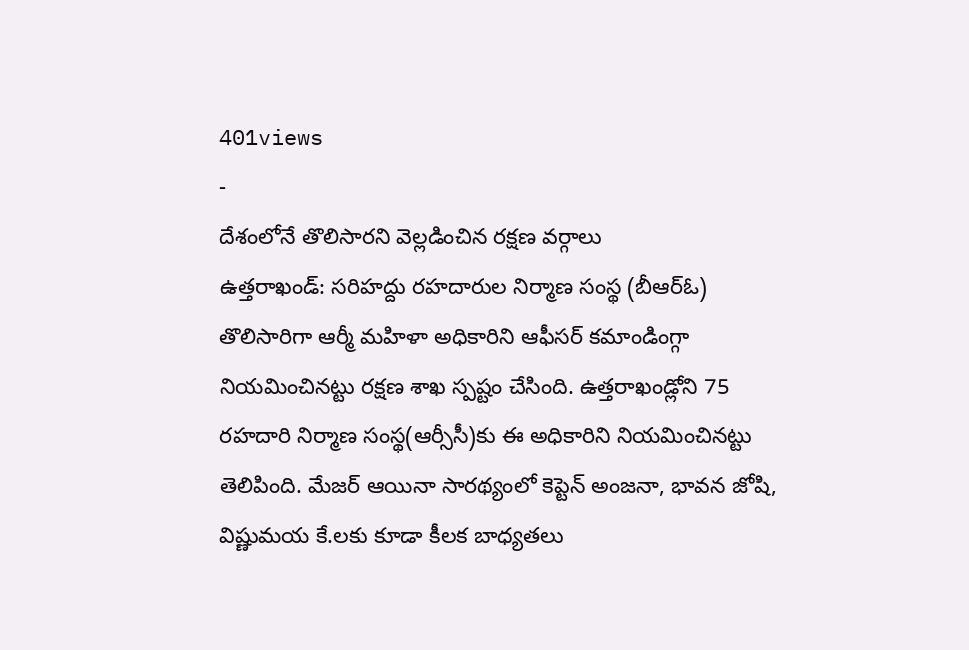401views
-
దేశంలోనే తొలిసారని వెల్లడించిన రక్షణ వర్గాలు
ఉత్తరాఖండ్: సరిహద్దు రహదారుల నిర్మాణ సంస్థ (బీఆర్ఓ) తొలిసారిగా ఆర్మీ మహిళా అధికారిని ఆఫీసర్ కమాండింగ్గా నియమించినట్టు రక్షణ శాఖ స్పష్టం చేసింది. ఉత్తరాఖండ్లోని 75 రహదారి నిర్మాణ సంస్థ(ఆర్సీసీ)కు ఈ అధికారిని నియమించినట్టు తెలిపింది. మేజర్ ఆయినా సారథ్యంలో కెప్టెన్ అంజనా, భావన జోషి, విష్ణుమయ కే.లకు కూడా కీలక బాధ్యతలు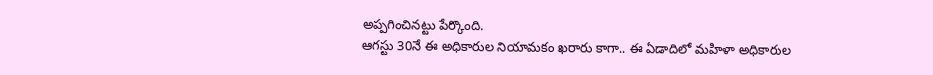అప్పగించినట్టు పేర్కొంది.
ఆగస్టు 30నే ఈ అధికారుల నియామకం ఖరారు కాగా.. ఈ ఏడాదిలో మహిళా అధికారుల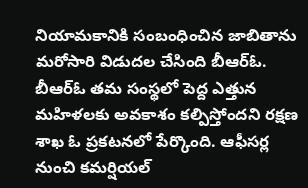నియామకానికి సంబంధించిన జాబితాను మరోసారి విడుదల చేసింది బీఆర్ఓ. బీఆర్ఓ తమ సంస్థలో పెద్ద ఎత్తున మహిళలకు అవకాశం కల్పిస్తోందని రక్షణ శాఖ ఓ ప్రకటనలో పేర్కొంది. ఆఫీసర్ల నుంచి కమర్షియల్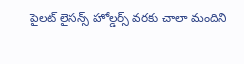పైలట్ లైసన్స్ హోల్డర్స్ వరకు చాలా మందిని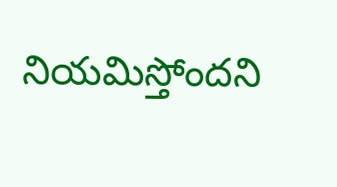నియమిస్తోందని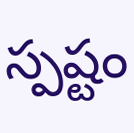స్పష్టం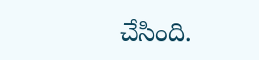చేసింది.